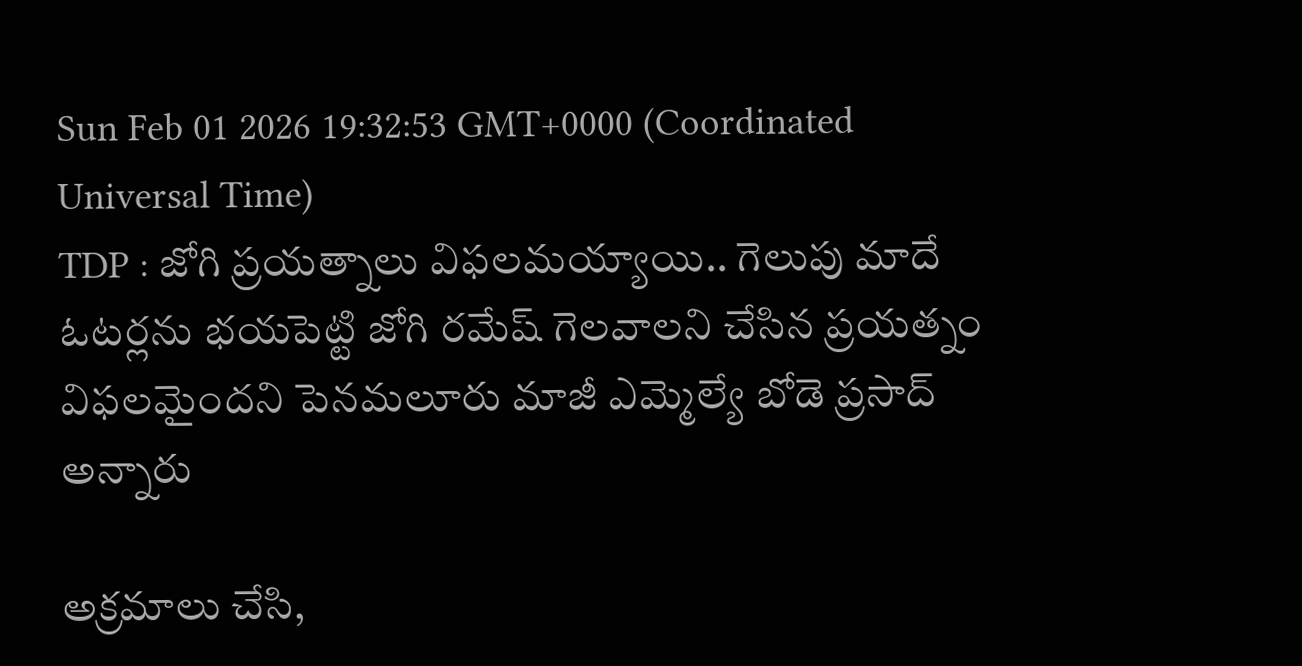Sun Feb 01 2026 19:32:53 GMT+0000 (Coordinated Universal Time)
TDP : జోగి ప్రయత్నాలు విఫలమయ్యాయి.. గెలుపు మాదే
ఓటర్లను భయపెట్టి జోగి రమేష్ గెలవాలని చేసిన ప్రయత్నం విఫలమైందని పెనమలూరు మాజీ ఎమ్మెల్యే బోడె ప్రసాద్ అన్నారు

అక్రమాలు చేసి,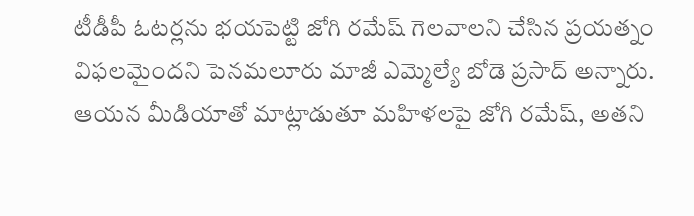టీడీపీ ఓటర్లను భయపెట్టి జోగి రమేష్ గెలవాలని చేసిన ప్రయత్నం విఫలమైందని పెనమలూరు మాజీ ఎమ్మెల్యే బోడె ప్రసాద్ అన్నారు. ఆయన మీడియాతో మాట్లాడుతూ మహిళలపై జోగి రమేష్, అతని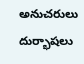అనుచరులు దుర్భాషలు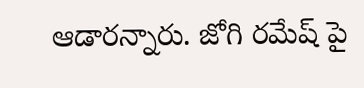ఆడారన్నారు. జోగి రమేష్ పై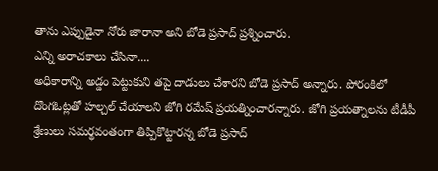తాను ఎప్పుడైనా నోరు జారానా అని బోడె ప్రసాద్ ప్రశ్నించారు.
ఎన్ని అరాచకాలు చేసినా....
అధికారాన్ని అడ్డం పెట్టుకుని తపై దాడులు చేశారని బోడె ప్రసాద్ అన్నారు. పోరంకిలో దొంగఓట్లతో హల్చల్ చేయాలని జోగి రమేష్ ప్రయత్నించారన్నారు. జోగి ప్రయత్నాలను టీడీపీ శ్రేణులు సమర్థవంతంగా తిప్పికొట్టారన్న బోడె ప్రసాద్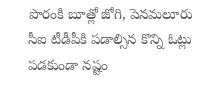పొరంకి బూత్లో జోగి, పెనమలూరు సీఐ టీడీపీకి పడాల్సిన కొన్ని ఓట్లు పడకుండా నష్టం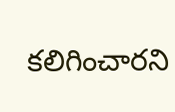కలిగించారని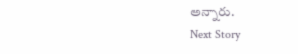అన్నారు.
Next Story